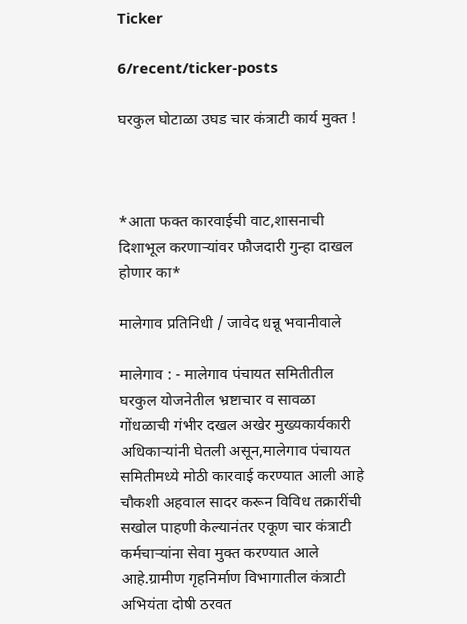Ticker

6/recent/ticker-posts

घरकुल घोटाळा उघड चार कंत्राटी कार्य मुक्त !



*आता फक्त कारवाईची वाट,शासनाची दिशाभूल करणाऱ्यांवर फौजदारी गुन्हा दाखल होणार का*

मालेगाव प्रतिनिधी / जावेद धन्नू भवानीवाले

मालेगाव : - मालेगाव पंचायत समितीतील घरकुल योजनेतील भ्रष्टाचार व सावळा गोंधळाची गंभीर दखल अखेर मुख्यकार्यकारी अधिकाऱ्यांनी घेतली असून,मालेगाव पंचायत समितीमध्ये मोठी कारवाई करण्यात आली आहे चौकशी अहवाल सादर करून विविध तक्रारींची सखोल पाहणी केल्यानंतर एकूण चार कंत्राटी कर्मचाऱ्यांना सेवा मुक्त करण्यात आले आहे.ग्रामीण गृहनिर्माण विभागातील कंत्राटी अभियंता दोषी ठरवत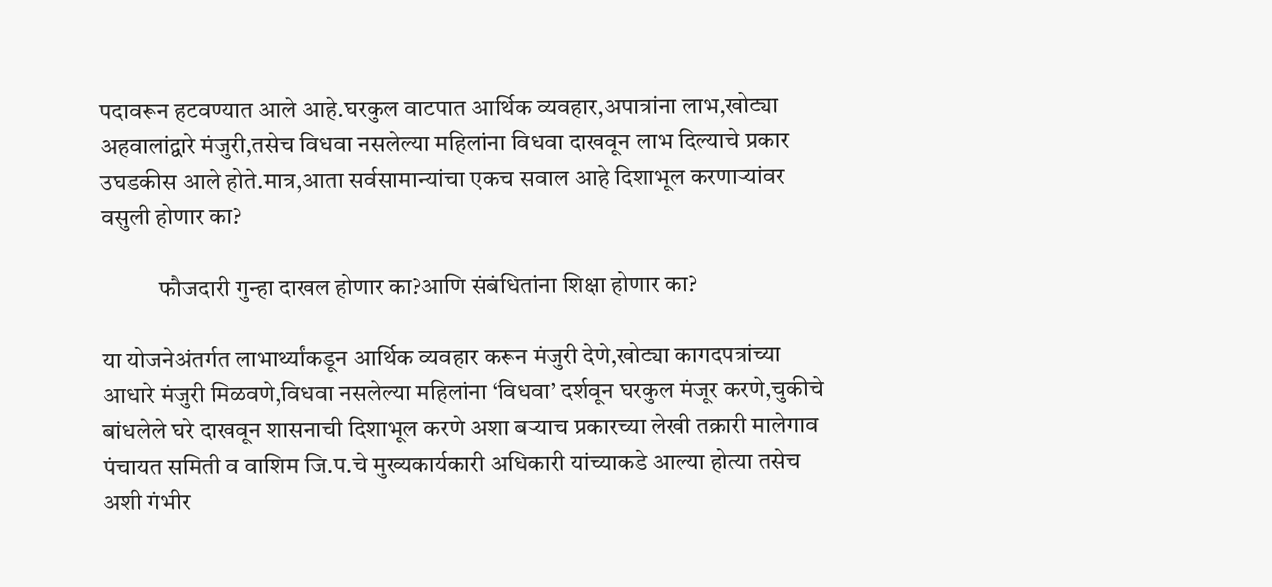पदावरून हटवण्यात आले आहे.घरकुल वाटपात आर्थिक व्यवहार,अपात्रांना लाभ,खोट्या अहवालांद्वारे मंजुरी,तसेच विधवा नसलेल्या महिलांना विधवा दाखवून लाभ दिल्याचे प्रकार उघडकीस आले होते.मात्र,आता सर्वसामान्यांचा एकच सवाल आहे दिशाभूल करणाऱ्यांवर वसुली होणार का?

            फौजदारी गुन्हा दाखल होणार का?आणि संबंधितांना शिक्षा होणार का?

या योजनेअंतर्गत लाभार्थ्यांकडून आर्थिक व्यवहार करून मंजुरी देणे,खोट्या कागदपत्रांच्या आधारे मंजुरी मिळवणे,विधवा नसलेल्या महिलांना ‘विधवा’ दर्शवून घरकुल मंजूर करणे,चुकीचे बांधलेले घरे दाखवून शासनाची दिशाभूल करणे अशा बऱ्याच प्रकारच्या लेखी तक्रारी मालेगाव पंचायत समिती व वाशिम जि.प.चे मुख्यकार्यकारी अधिकारी यांच्याकडे आल्या होत्या तसेच अशी गंभीर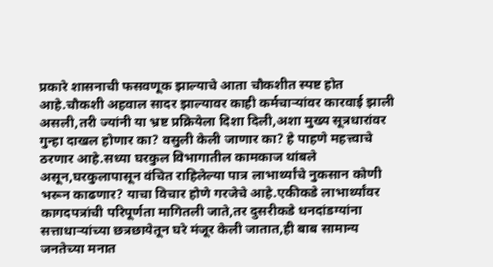प्रकारे शासनाची फसवणूक झाल्याचे आता चौकशीत स्पष्ट होत आहे.चौकशी अहवाल सादर झाल्यावर काही कर्मचाऱ्यांवर कारवाई झाली असली,तरी ज्यांनी या भ्रष्ट प्रक्रियेला दिशा दिली,अशा मुख्य सूत्रधारांवर गुन्हा दाखल होणार का? वसुली केली जाणार का? हे पाहणे महत्त्वाचे ठरणार आहे.सध्या घरकुल विभागातील कामकाज थांबले असून,घरकुलापासून वंचित राहिलेल्या पात्र लाभार्थ्यांचे नुकसान कोणी भरून काढणार? याचा विचार होणे गरजेचे आहे.एकीकडे लाभार्थ्यांवर कागदपत्रांची परिपूर्णता मागितली जाते,तर दुसरीकडे धनदांडग्यांना सत्ताधाऱ्यांच्या छत्रछायेतून घरे मंजूर केली जातात,ही बाब सामान्य जनतेच्या मनात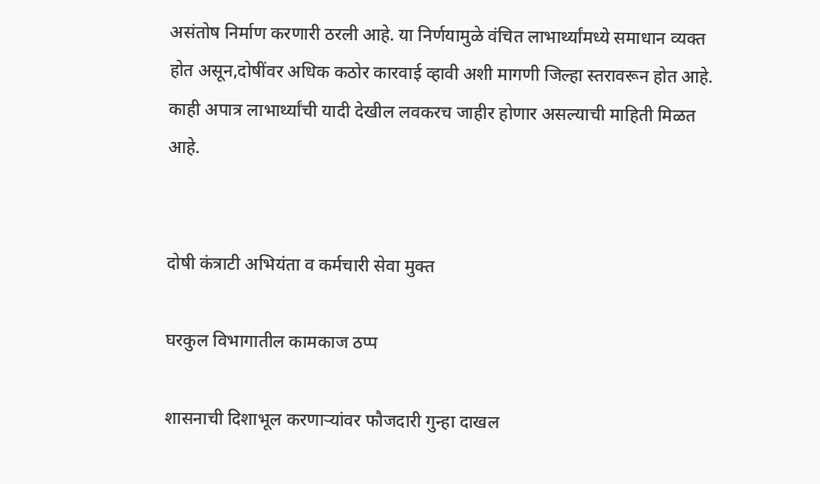असंतोष निर्माण करणारी ठरली आहे. या निर्णयामुळे वंचित लाभार्थ्यांमध्ये समाधान व्यक्त होत असून,दोषींवर अधिक कठोर कारवाई व्हावी अशी मागणी जिल्हा स्तरावरून होत आहे. काही अपात्र लाभार्थ्यांची यादी देखील लवकरच जाहीर होणार असल्याची माहिती मिळत आहे.


दोषी कंत्राटी अभियंता व कर्मचारी सेवा मुक्त

घरकुल विभागातील कामकाज ठप्प

शासनाची दिशाभूल करणाऱ्यांवर फौजदारी गुन्हा दाखल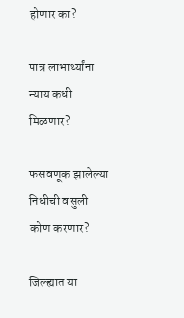होणार का?

पात्र लाभार्थ्यांना न्याय कधी मिळणार?

फसवणूक झालेल्या निधीची वसुली कोण करणार?

जिल्ह्यात या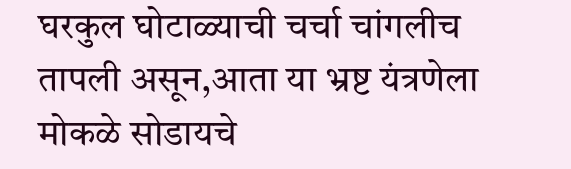घरकुल घोटाळ्याची चर्चा चांगलीच तापली असून,आता या भ्रष्ट यंत्रणेला मोकळे सोडायचे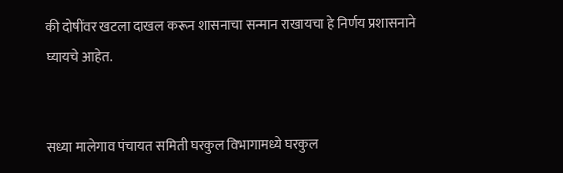की दोषींवर खटला दाखल करून शासनाचा सन्मान राखायचा हे निर्णय प्रशासनाने घ्यायचे आहेत.


सध्या मालेगाव पंचायत समिती घरकुल विभागामध्ये घरकुल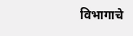विभागाचे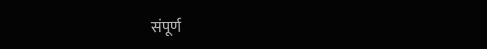संपूर्ण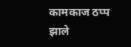कामकाज ठप्प झाले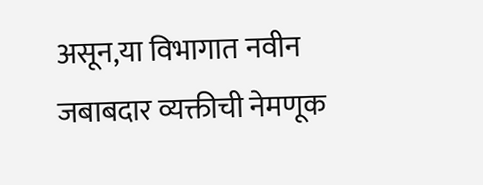असून,या विभागात नवीन जबाबदार व्यक्तीची नेमणूक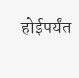होईपर्यंत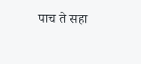पाच ते सहा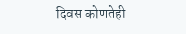दिवस कोणतेही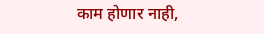काम होणार नाही,